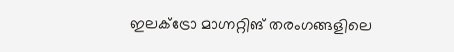ഇലക്ട്രോ മാഗ്നറ്റിങ് തരംഗങ്ങളിലെ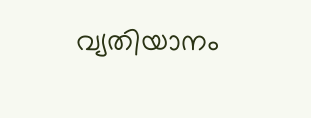വ്യതിയാനം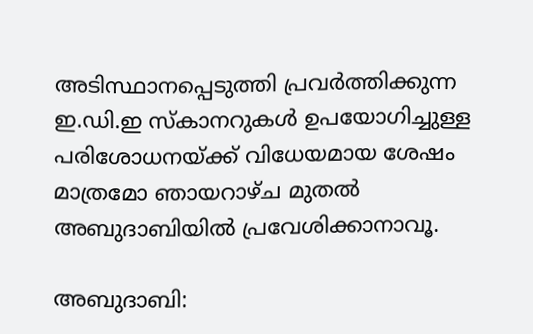അടിസ്ഥാനപ്പെടുത്തി പ്രവര്‍ത്തിക്കുന്ന ഇ.ഡി.ഇ സ്കാനറുകള്‍ ഉപയോഗിച്ചുള്ള പരിശോധനയ്‍ക്ക് വിധേയമായ ശേഷം മാത്രമോ ഞായറാഴ്‍ച മുതല്‍ അബുദാബിയില്‍ പ്രവേശിക്കാനാവൂ.

അബുദാബി: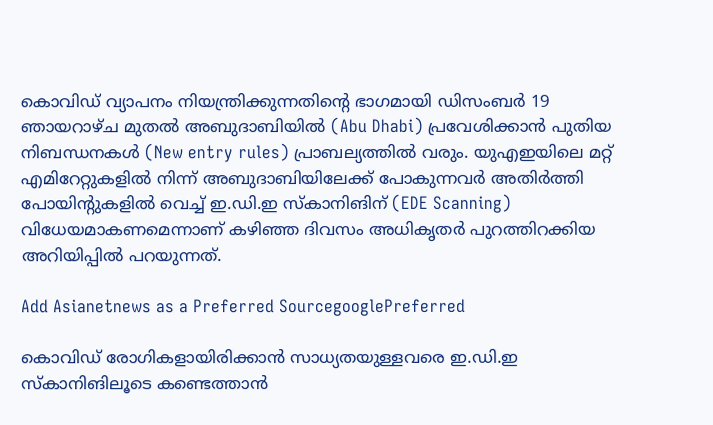കൊവിഡ് വ്യാപനം നിയന്ത്രിക്കുന്നതിന്റെ ഭാഗമായി ഡിസംബര്‍ 19 ഞായറാഴ്‍ച മുതല്‍ അബുദാബിയില്‍ (Abu Dhabi) പ്രവേശിക്കാന്‍ പുതിയ നിബന്ധനകള്‍ (New entry rules) പ്രാബല്യത്തില്‍ വരും. യുഎഇയിലെ മറ്റ് എമിറേറ്റുകളില്‍ നിന്ന് അബുദാബിയിലേക്ക് പോകുന്നവര്‍ അതിര്‍ത്തി പോയിന്റുകളില്‍ വെച്ച് ഇ.ഡി.ഇ സ്‍കാനിങിന് (EDE Scanning) വിധേയമാകണമെന്നാണ് കഴിഞ്ഞ ദിവസം അധികൃതര്‍ പുറത്തിറക്കിയ അറിയിപ്പില്‍ പറയുന്നത്.

Add Asianetnews as a Preferred SourcegooglePreferred

കൊവിഡ് രോഗികളായിരിക്കാന്‍ സാധ്യതയുള്ളവരെ ഇ.ഡി.ഇ സ്‍കാനിങിലൂടെ കണ്ടെത്താന്‍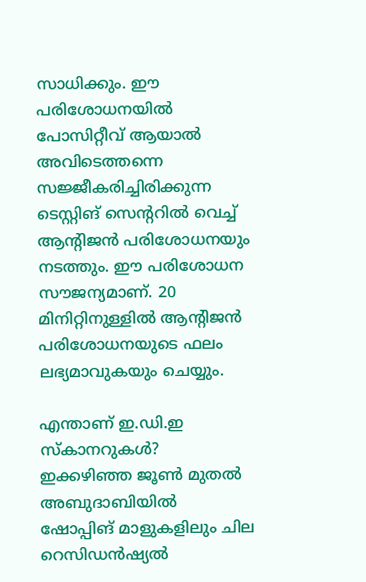സാധിക്കും. ഈ പരിശോധനയില്‍ പോസിറ്റീവ് ആയാല്‍ അവിടെത്തന്നെ സജ്ജീകരിച്ചിരിക്കുന്ന ടെസ്റ്റിങ് സെന്ററില്‍ വെച്ച് ആന്റിജന്‍ പരിശോധനയും നടത്തും. ഈ പരിശോധന സൗജന്യമാണ്. 20 മിനിറ്റിനുള്ളില്‍ ആന്റിജന്‍ പരിശോധനയുടെ ഫലം ലഭ്യമാവുകയും ചെയ്യും.

എന്താണ് ഇ.ഡി.ഇ സ്‍കാനറുകള്‍?
ഇക്കഴിഞ്ഞ ജൂണ്‍ മുതല്‍ അബുദാബിയില്‍ ഷോപ്പിങ് മാളുകളിലും ചില റെസിഡന്‍ഷ്യല്‍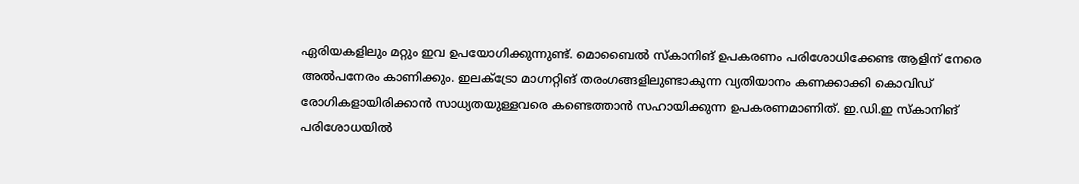ഏരിയകളിലും മറ്റും ഇവ ഉപയോഗിക്കുന്നുണ്ട്. മൊബൈല്‍ സ്കാനിങ് ഉപകരണം പരിശോധിക്കേണ്ട ആളിന് നേരെ അല്‍പനേരം കാണിക്കും. ഇലക്ട്രോ മാഗ്നറ്റിങ് തരംഗങ്ങളിലുണ്ടാകുന്ന വ്യതിയാനം കണക്കാക്കി കൊവിഡ് രോഗികളായിരിക്കാന്‍ സാധ്യതയുള്ളവരെ കണ്ടെത്താന്‍ സഹായിക്കുന്ന ഉപകരണമാണിത്. ഇ.ഡി.ഇ സ്‍കാനിങ് പരിശോധയില്‍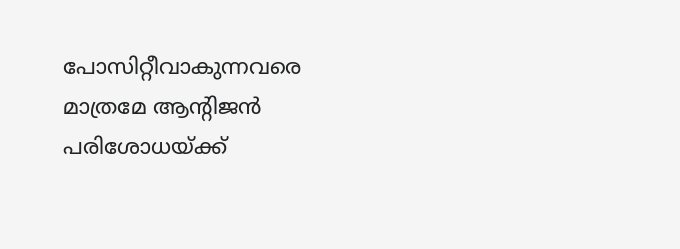പോസിറ്റീവാകുന്നവരെ മാത്രമേ ആന്റിജന്‍ പരിശോധയ്‍ക്ക്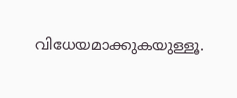വിധേയമാക്കുകയുള്ളൂ.